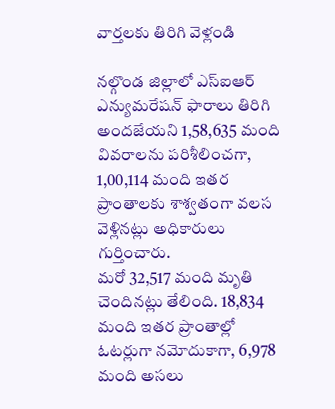వార్తలకు తిరిగి వెళ్లండి

నల్గొండ జిల్లాలో ఎస్ఐఆర్ ఎన్యుమరేషన్ ఫారాలు తిరిగి అందజేయని 1,58,635 మంది వివరాలను పరిశీలించగా, 1,00,114 మంది ఇతర ప్రాంతాలకు శాశ్వతంగా వలస వెళ్లినట్లు అధికారులు గుర్తించారు.
మరో 32,517 మంది మృతి చెందినట్లు తేలింది. 18,834 మంది ఇతర ప్రాంతాల్లో ఓటర్లుగా నమోదుకాగా, 6,978 మంది అసలు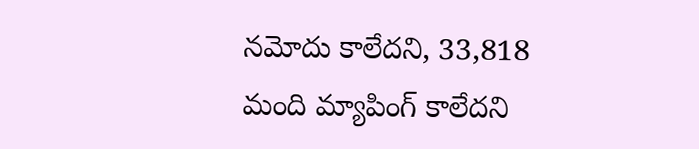నమోదు కాలేదని, 33,818 మంది మ్యాపింగ్ కాలేదని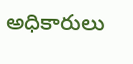అధికారులు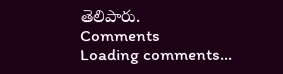తెలిపారు.
Comments
Loading comments...